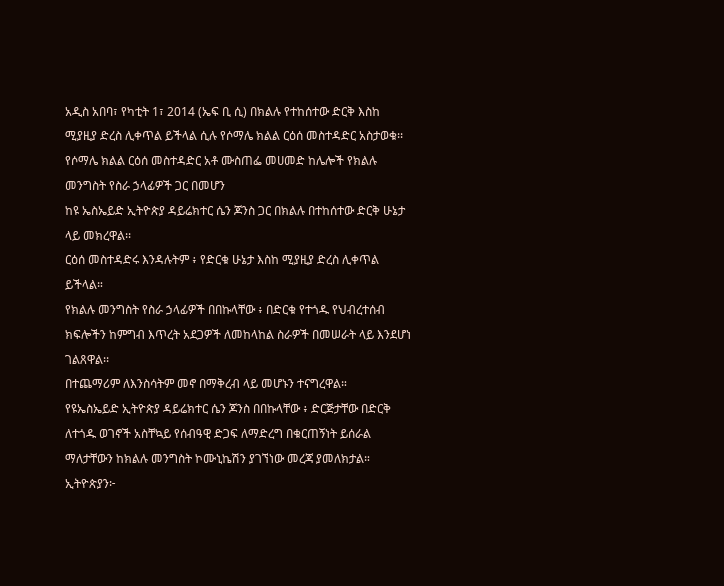አዲስ አበባ፣ የካቲት 1፣ 2014 (ኤፍ ቢ ሲ) በክልሉ የተከሰተው ድርቅ እስከ ሚያዚያ ድረስ ሊቀጥል ይችላል ሲሉ የሶማሌ ክልል ርዕሰ መስተዳድር አስታወቁ፡፡
የሶማሌ ክልል ርዕሰ መስተዳድር አቶ ሙስጠፌ መሀመድ ከሌሎች የክልሉ መንግስት የስራ ኃላፊዎች ጋር በመሆን
ከዩ ኤስኤይድ ኢትዮጵያ ዳይሬክተር ሴን ጆንስ ጋር በክልሉ በተከሰተው ድርቅ ሁኔታ ላይ መክረዋል፡፡
ርዕሰ መስተዳድሩ እንዳሉትም ፥ የድርቁ ሁኔታ እስከ ሚያዚያ ድረስ ሊቀጥል ይችላል።
የክልሉ መንግስት የስራ ኃላፊዎች በበኩላቸው ፥ በድርቁ የተጎዱ የህብረተሰብ ክፍሎችን ከምግብ እጥረት አደጋዎች ለመከላከል ስራዎች በመሠራት ላይ እንደሆነ ገልጸዋል፡፡
በተጨማሪም ለእንስሳትም መኖ በማቅረብ ላይ መሆኑን ተናግረዋል።
የዩኤስኤይድ ኢትዮጵያ ዳይሬክተር ሴን ጆንስ በበኩላቸው ፥ ድርጅታቸው በድርቅ ለተጎዱ ወገኖች አስቸኳይ የሰብዓዊ ድጋፍ ለማድረግ በቁርጠኝነት ይሰራል ማለታቸውን ከክልሉ መንግስት ኮሙኒኬሽን ያገኘነው መረጃ ያመለክታል።
ኢትዮጵያን፦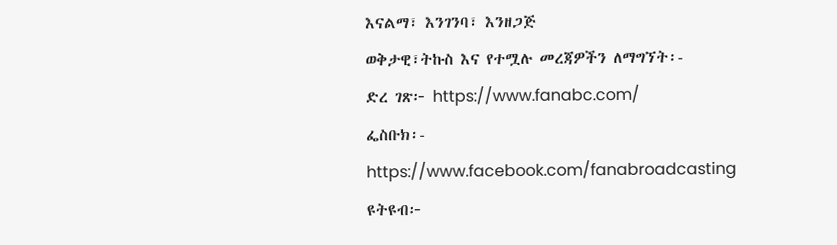እናልማ፣ እንገንባ፣ እንዘጋጅ
ወቅታዊ፣ትኩስ እና የተሟሉ መረጃዎችን ለማግኘት፡-
ድረ ገጽ፦ https://www.fanabc.com/
ፌስቡክ፡- https://www.facebook.com/fanabroadcasting
ዩትዩብ፦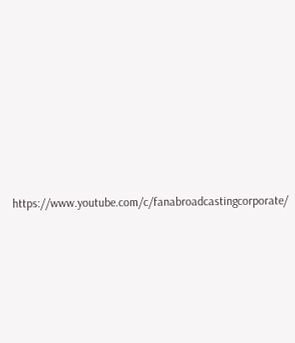https://www.youtube.com/c/fanabroadcastingcorporate/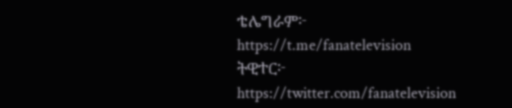ቴሌግራም፦ https://t.me/fanatelevision
ትዊተር፦ https://twitter.com/fanatelevision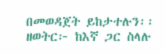በመወዳጀት ይከታተሉን፡፡
ዘወትር፦ ከእኛ ጋር ስላሉ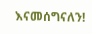እናመሰግናለን!